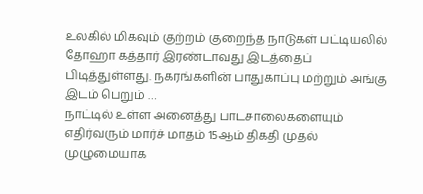உலகில் மிகவும் குற்றம் குறைந்த நாடுகள் பட்டியலில் தோஹா கத்தார் இரண்டாவது இடத்தைப் பிடித்துள்ளது. நகரங்களின் பாதுகாப்பு மற்றும் அங்கு இடம் பெறும் …
நாட்டில் உள்ள அனைத்து பாடசாலைகளையும் எதிர்வரும் மார்ச் மாதம் 15ஆம் திகதி முதல் முழுமையாக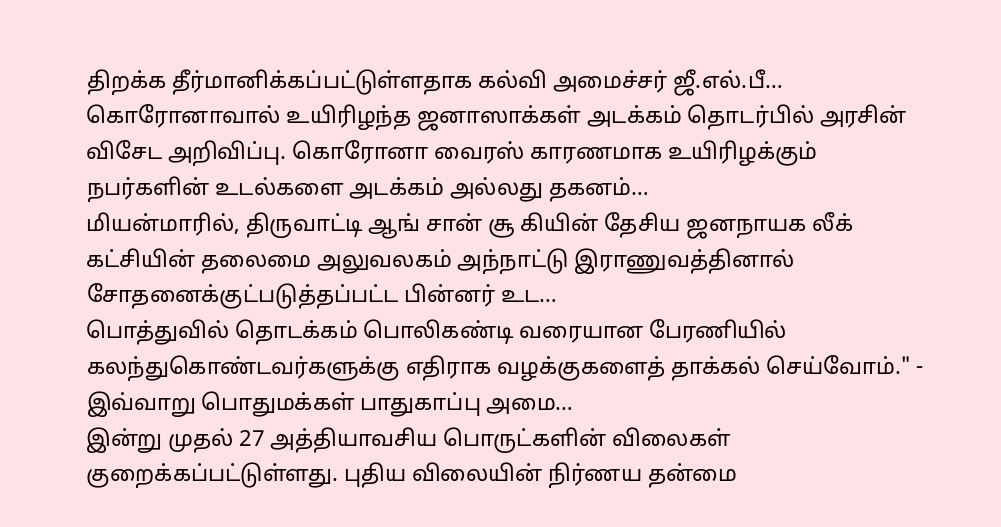திறக்க தீர்மானிக்கப்பட்டுள்ளதாக கல்வி அமைச்சர் ஜீ.எல்.பீ…
கொரோனாவால் உயிரிழந்த ஜனாஸாக்கள் அடக்கம் தொடர்பில் அரசின் விசேட அறிவிப்பு. கொரோனா வைரஸ் காரணமாக உயிரிழக்கும் நபர்களின் உடல்களை அடக்கம் அல்லது தகனம்…
மியன்மாரில், திருவாட்டி ஆங் சான் சூ கியின் தேசிய ஜனநாயக லீக் கட்சியின் தலைமை அலுவலகம் அந்நாட்டு இராணுவத்தினால் சோதனைக்குட்படுத்தப்பட்ட பின்னர் உட…
பொத்துவில் தொடக்கம் பொலிகண்டி வரையான பேரணியில் கலந்துகொண்டவர்களுக்கு எதிராக வழக்குகளைத் தாக்கல் செய்வோம்." - இவ்வாறு பொதுமக்கள் பாதுகாப்பு அமை…
இன்று முதல் 27 அத்தியாவசிய பொருட்களின் விலைகள் குறைக்கப்பட்டுள்ளது. புதிய விலையின் நிர்ணய தன்மை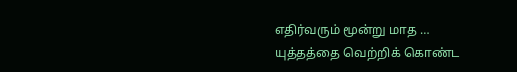எதிர்வரும் மூன்று மாத …
யுத்தத்தை வெற்றிக் கொண்ட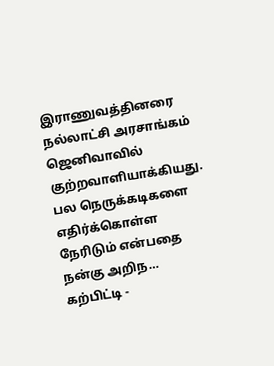இராணுவத்தினரை நல்லாட்சி அரசாங்கம் ஜெனிவாவில் குற்றவாளியாக்கியது. பல நெருக்கடிகளை எதிர்க்கொள்ள நேரிடும் என்பதை நன்கு அறிந…
கற்பிட்டி -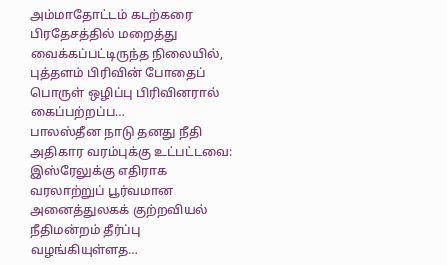அம்மாதோட்டம் கடற்கரை பிரதேசத்தில் மறைத்து வைக்கப்பட்டிருந்த நிலையில், புத்தளம் பிரிவின் போதைப் பொருள் ஒழிப்பு பிரிவினரால் கைப்பற்றப்ப…
பாலஸ்தீன நாடு தனது நீதி அதிகார வரம்புக்கு உட்பட்டவை: இஸ்ரேலுக்கு எதிராக வரலாற்றுப் பூர்வமான அனைத்துலகக் குற்றவியல் நீதிமன்றம் தீர்ப்பு வழங்கியுள்ளத…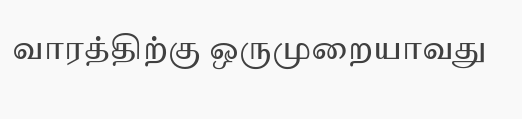வாரத்திற்கு ஒருமுறையாவது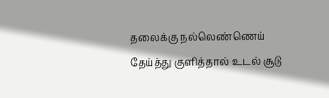தலைக்கு நல்லெண்ணெய் தேய்த்து குளித்தால் உடல் சூடு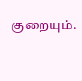குறையும்.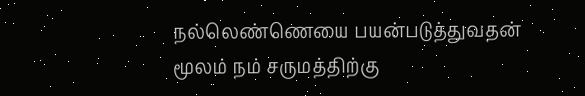நல்லெண்ணெயை பயன்படுத்துவதன் மூலம் நம் சருமத்திற்கு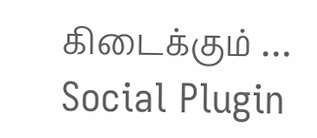கிடைக்கும் …
Social Plugin